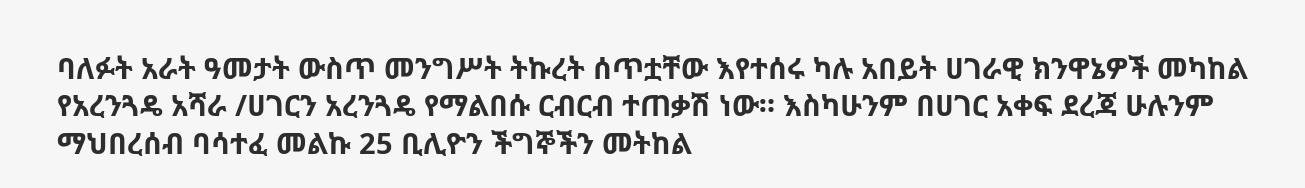ባለፉት አራት ዓመታት ውስጥ መንግሥት ትኩረት ሰጥቷቸው እየተሰሩ ካሉ አበይት ሀገራዊ ክንዋኔዎች መካከል የአረንጓዴ አሻራ /ሀገርን አረንጓዴ የማልበሱ ርብርብ ተጠቃሽ ነው። እስካሁንም በሀገር አቀፍ ደረጃ ሁሉንም ማህበረሰብ ባሳተፈ መልኩ 25 ቢሊዮን ችግኞችን መትከል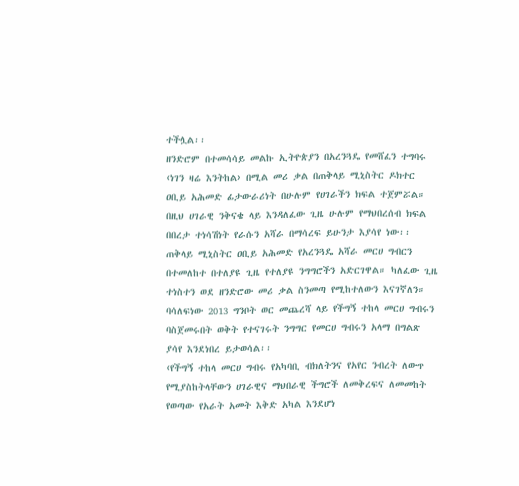ተችሏል፡፡
ዘንድሮም በተመሳሳይ መልኩ ኢትዮጵያን በአረንጓዴ የመሸፈን ተግባሩ ‹ነገን ዛሬ እንትከል› በሚል መሪ ቃል በጠቅላይ ሚኒስትር ዶክተር ዐቢይ አሕመድ ፊታውራሪነት በሁሉም የሀገራችን ክፍል ተጀምሯል። በዚህ ሀገራዊ ንቅናቄ ላይ እንዳለፈው ጊዜ ሁሉም የማህበረሰብ ክፍል በበረታ ተነሳሽነት የራሱን አሻራ በማሳረፍ ይሁንታ እያሳየ ነው፡፡
ጠቅላይ ሚኒስትር ዐቢይ አሕመድ የአረንጓዴ አሻራ መርሀ ግብርን በተመለከተ በተለያዩ ጊዜ የተለያዩ ንግግሮችን አድርገዋል። ካለፈው ጊዜ ተነስተን ወደ ዘንድሮው መሪ ቃል ስንመጣ የሚከተለውን እናገኛለን። ባሳለፍነው 2013 ግንቦት ወር መጨረሻ ላይ የችግኝ ተከላ መርሀ ግብሩን ባስጀመሩበት ወቅት የተናገሩት ንግግር የመርሀ ግብሩን አላማ በግልጽ ያሳየ እንደነበረ ይታወሳል፡፡
‹የችግኝ ተከላ መርሀ ግብሩ የአካባቢ ብክለትንና የአየር ንብረት ለውጥ የሚያስከትላቸውን ሀገራዊና ማህበራዊ ችግሮች ለመቅረፍና ለመመከት የወጣው የአራት አመት እቅድ አካል እንደሆነ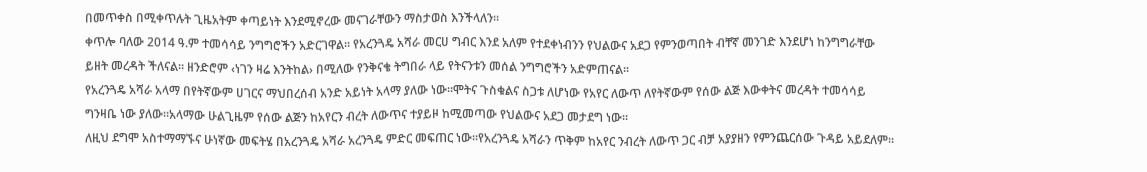በመጥቀስ በሚቀጥሉት ጊዜአትም ቀጣይነት እንደሚኖረው መናገራቸውን ማስታወስ እንችላለን፡፡
ቀጥሎ ባለው 2014 ዓ.ም ተመሳሳይ ንግግሮችን አድርገዋል። የአረንጓዴ አሻራ መርሀ ግብር እንደ አለም የተደቀነብንን የህልውና አደጋ የምንወጣበት ብቸኛ መንገድ እንደሆነ ከንግግራቸው ይዘት መረዳት ችለናል። ዘንድሮም ‹ነገን ዛሬ እንትከል› በሚለው የንቅናቄ ትግበራ ላይ የትናንቱን መሰል ንግግሮችን አድምጠናል፡፡
የአረንጓዴ አሻራ አላማ በየትኛውም ሀገርና ማህበረሰብ አንድ አይነት አላማ ያለው ነው።ሞትና ጉስቁልና ስጋቱ ለሆነው የአየር ለውጥ ለየትኛውም የሰው ልጅ እውቀትና መረዳት ተመሳሳይ ግንዛቤ ነው ያለው።አላማው ሁልጊዜም የሰው ልጅን ከአየርን ብረት ለውጥና ተያይዞ ከሚመጣው የህልውና አደጋ መታደግ ነው፡፡
ለዚህ ደግሞ አስተማማኙና ሁነኛው መፍትሄ በአረንጓዴ አሻራ አረንጓዴ ምድር መፍጠር ነው።የአረንጓዴ አሻራን ጥቅም ከአየር ንብረት ለውጥ ጋር ብቻ አያያዘን የምንጨርሰው ጉዳይ አይደለም።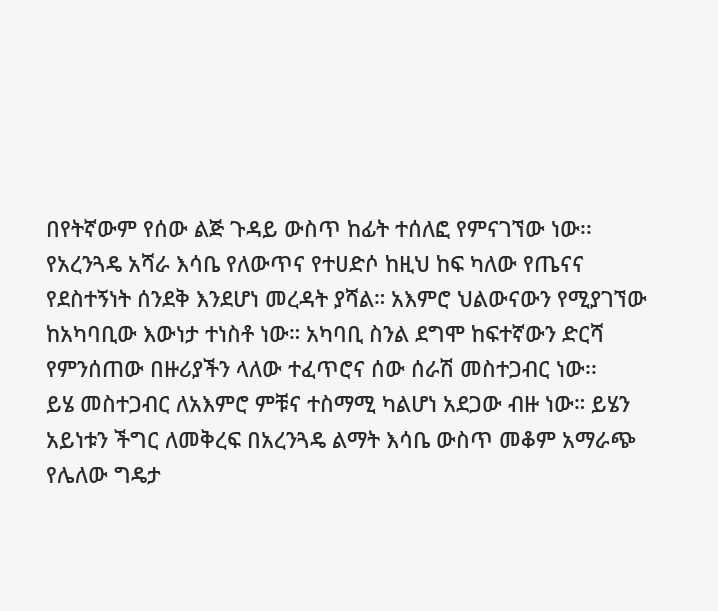በየትኛውም የሰው ልጅ ጉዳይ ውስጥ ከፊት ተሰለፎ የምናገኘው ነው፡፡
የአረንጓዴ አሻራ እሳቤ የለውጥና የተሀድሶ ከዚህ ከፍ ካለው የጤናና የደስተኝነት ሰንደቅ እንደሆነ መረዳት ያሻል። አእምሮ ህልውናውን የሚያገኘው ከአካባቢው እውነታ ተነስቶ ነው። አካባቢ ስንል ደግሞ ከፍተኛውን ድርሻ የምንሰጠው በዙሪያችን ላለው ተፈጥሮና ሰው ሰራሽ መስተጋብር ነው፡፡
ይሄ መስተጋብር ለአእምሮ ምቹና ተስማሚ ካልሆነ አደጋው ብዙ ነው። ይሄን አይነቱን ችግር ለመቅረፍ በአረንጓዴ ልማት እሳቤ ውስጥ መቆም አማራጭ የሌለው ግዴታ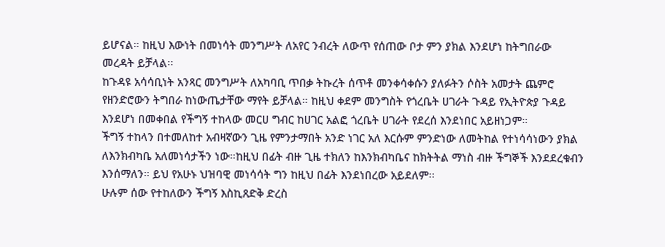ይሆናል። ከዚህ እውነት በመነሳት መንግሥት ለአየር ንብረት ለውጥ የሰጠው ቦታ ምን ያክል እንደሆነ ከትግበራው መረዳት ይቻላል፡፡
ከጉዳዩ አሳሳቢነት አንጻር መንግሥት ለአካባቢ ጥበቃ ትኩረት ሰጥቶ መንቀሳቀሱን ያለፉትን ሶስት አመታት ጨምሮ የዘንድሮውን ትግበራ ከነውጤታቸው ማየት ይቻላል። ከዚህ ቀደም መንግስት የጎረቤት ሀገራት ጉዳይ የኢትዮጵያ ጉዳይ እንደሆነ በመቀበል የችግኝ ተከላው መርሀ ግብር ከሀገር አልፎ ጎረቤት ሀገራት የደረሰ እንደነበር አይዘነጋም።
ችግኝ ተከላን በተመለከተ አብዛኛውን ጊዜ የምንታማበት አንድ ነገር አለ እርሱም ምንድነው ለመትከል የተነሳሳነውን ያክል ለእንክብካቤ አለመነሳታችን ነው።ከዚህ በፊት ብዙ ጊዜ ተክለን ከእንክብካቤና ከክትትል ማነስ ብዙ ችግኞች እንደደረቁብን እንሰማለን። ይህ የአሁኑ ህዝባዊ መነሳሳት ግን ከዚህ በፊት እንደነበረው አይደለም፡፡
ሁሉም ሰው የተከለውን ችግኝ እስኪጸድቅ ድረስ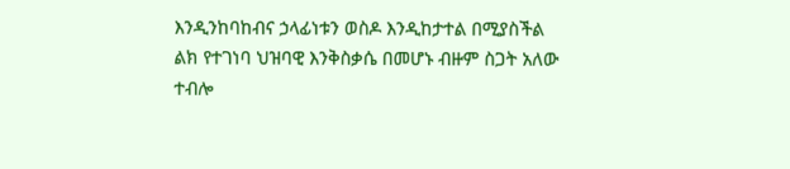እንዲንከባከብና ኃላፊነቱን ወስዶ እንዲከታተል በሚያስችል ልክ የተገነባ ህዝባዊ እንቅስቃሴ በመሆኑ ብዙም ስጋት አለው ተብሎ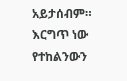አይታሰብም። እርግጥ ነው የተከልንውን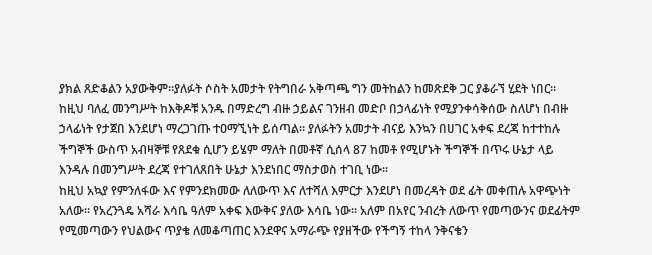ያክል ጸድቆልን አያውቅም።ያለፉት ሶስት አመታት የትግበራ አቅጣጫ ግን መትከልን ከመጽደቅ ጋር ያቆራኘ ሂደት ነበር፡፡
ከዚህ ባለፈ መንግሥት ከእቅዶቹ አንዱ በማድረግ ብዙ ኃይልና ገንዘብ መድቦ በኃላፊነት የሚያንቀሳቅሰው ስለሆነ በብዙ ኃላፊነት የታጀበ እንደሆነ ማረጋገጡ ተዐማኚነት ይሰጣል። ያለፉትን አመታት ብናይ እንኳን በሀገር አቀፍ ደረጃ ከተተከሉ ችግኞች ውስጥ አብዛኞቹ የጸደቁ ሲሆን ይሄም ማለት በመቶኛ ሲሰላ 87 ከመቶ የሚሆኑት ችግኞች በጥሩ ሁኔታ ላይ እንዳሉ በመንግሥት ደረጃ የተገለጸበት ሁኔታ እንደነበር ማስታወስ ተገቢ ነው፡፡
ከዚህ አኳያ የምንለፋው እና የምንደክመው ለለውጥ እና ለተሻለ እምርታ እንደሆነ በመረዳት ወደ ፊት መቀጠሉ አዋጭነት አለው። የአረንጓዴ አሻራ እሳቤ ዓለም አቀፍ እውቅና ያለው እሳቤ ነው። አለም በአየር ንብረት ለውጥ የመጣውንና ወደፊትም የሚመጣውን የህልውና ጥያቄ ለመቆጣጠር እንደዋና አማራጭ የያዘችው የችግኝ ተከላ ንቅናቄን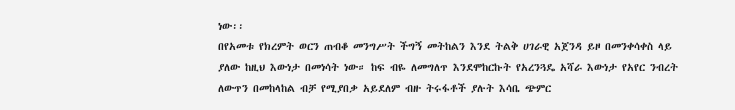ነው፡፡
በየአመቱ የክረምት ወርን ጠብቆ መንግሥት ችግኝ መትከልን እንደ ትልቅ ሀገራዊ አጀንዳ ይዞ በመንቀሳቀስ ላይ ያለው ከዚህ እውነታ በመነሳት ነው። ከፍ ብዬ ለመግለጥ እንደሞከርኩት የአረንጓዴ አሻራ እውነታ የአየር ንብረት ለውጥን በመከላከል ብቻ የሚያበቃ አይደለም ብዙ ትሩፋቶች ያሉት እሳቤ ጭምር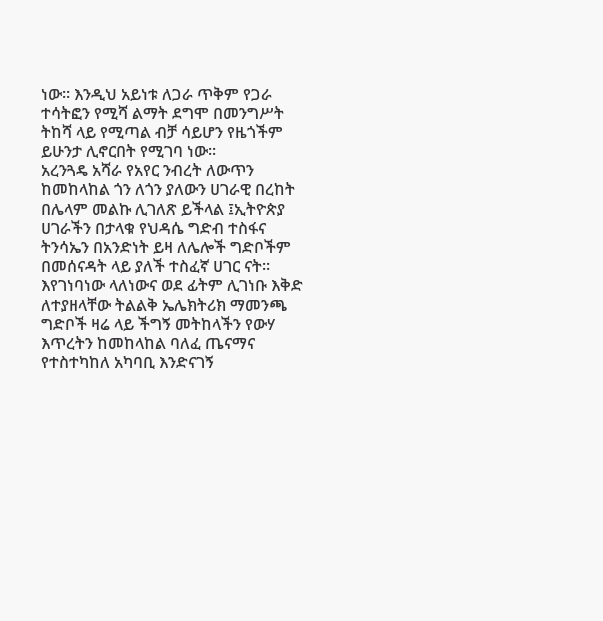ነው። እንዲህ አይነቱ ለጋራ ጥቅም የጋራ ተሳትፎን የሚሻ ልማት ደግሞ በመንግሥት ትከሻ ላይ የሚጣል ብቻ ሳይሆን የዜጎችም ይሁንታ ሊኖርበት የሚገባ ነው፡፡
አረንጓዴ አሻራ የአየር ንብረት ለውጥን ከመከላከል ጎን ለጎን ያለውን ሀገራዊ በረከት በሌላም መልኩ ሊገለጽ ይችላል ፤ኢትዮጵያ ሀገራችን በታላቁ የህዳሴ ግድብ ተስፋና ትንሳኤን በአንድነት ይዛ ለሌሎች ግድቦችም በመሰናዳት ላይ ያለች ተስፈኛ ሀገር ናት።
እየገነባነው ላለነውና ወደ ፊትም ሊገነቡ እቅድ ለተያዘላቸው ትልልቅ ኤሌክትሪክ ማመንጫ ግድቦች ዛሬ ላይ ችግኝ መትከላችን የውሃ እጥረትን ከመከላከል ባለፈ ጤናማና የተስተካከለ አካባቢ እንድናገኝ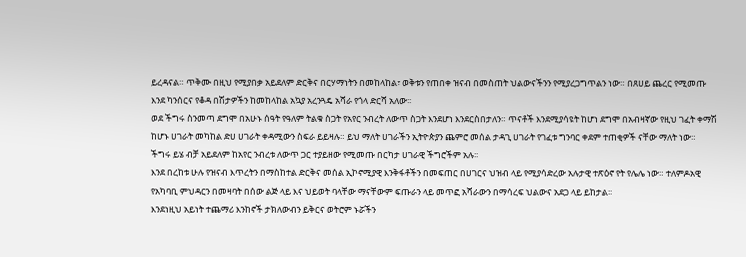ይረዳናል። ጥቅሙ በዚህ የሚያበቃ አይደለም ድርቅና በርሃማነትን በመከላከል፣ ወቅቱን የጠበቀ ዝናብ በመስጠት ህልውናችንን የሚያረጋግጥልን ነው። በጸሀይ ጨረር የሚመጡ እንደ ካንሰርና የቆዳ በሽታዎችን ከመከላከል አኳያ አረንጓዴ አሻራ የጎላ ድርሻ አለው፡፡
ወደ ችግሩ ስንመጣ ደግሞ በአሁኑ ሰዓት የዓለም ትልቁ ስጋት የአየር ንብረት ለውጥ ስጋት እንደሆነ እንደርስበታለን። ጥናቶች እንደሚያሳዩት ከሆነ ደግሞ በአብዛኛው የዚህ ገፈት ቀማሽ ከሆኑ ሀገራት መካከል ድሀ ሀገራት ቀዳሚውን ስፍራ ይይዛሉ። ይህ ማለት ሀገራችን ኢትዮጵያን ጨምሮ መሰል ታዳጊ ሀገራት የገፈቱ ግንባር ቀደም ተጠቂዎች ናቸው ማለት ነው። ችግሩ ይሄ ብቻ አይደለም ከአየር ንብረቱ ለውጥ ጋር ተያይዘው የሚመጡ በርካታ ሀገራዊ ችግሮችም አሉ፡፡
እንደ በረከቱ ሁሉ የዝናብ እጥረትን በማስከተል ድርቅና መሰል ኢኮኖሚያዊ እንቅፋቶችን በመፍጠር በሀገርና ህዝብ ላይ የሚያሳድረው አሉታዊ ተጽዕኖ የት የሌሌ ነው። ተለምዶአዊ የአካባቢ ምህዳርን በመዛባት በሰው ልጅ ላይ እና ህይወት ባላቸው ማናቸውም ፍጡራን ላይ መጥፎ አሻራውን በማሳረፍ ህልውና አደጋ ላይ ይከታል፡፡
እንደነዚህ አይነት ተጨማሪ እንከኖች ታክለውብን ይቅርና ወትሮም ኑሯችን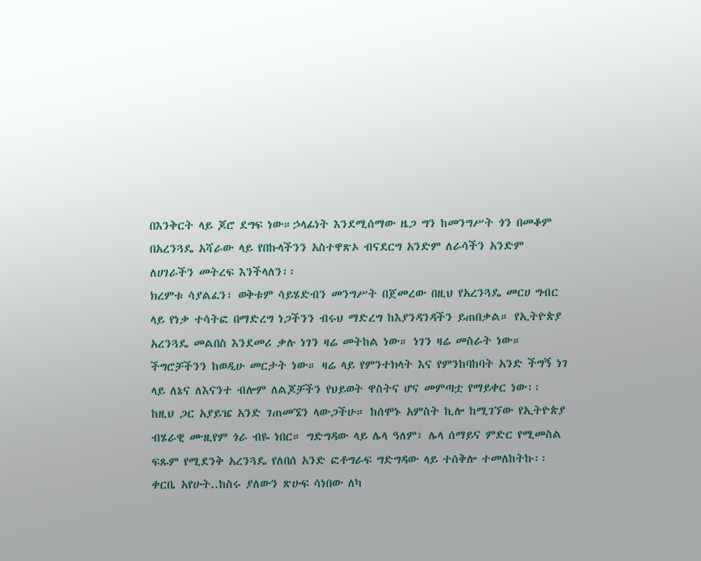በእንቅርት ላይ ጆሮ ደግፍ ነው።ኃላፊነት እንደሚሰማው ዜጋ ግን ከመንግሥት ጎን በመቆም በአረንጓዴ አሻራው ላይ የበኩላችንን አስተዋጽኦ ብናደርግ አንድም ለራሳችን አንድም ለሀገራችን መትረፍ እንችላለን፡፡
ክረምቱ ሳያልፈን፣ ወቅቱም ሳይሄድብን መንግሥት በጀመረው በዚህ የአረንጓዴ መርሀ ግብር ላይ የነቃ ተሳትፎ በማድረግ ነጋችንን ብሩህ ማድረግ ከእያንዳንዳችን ይጠበቃል። የኢትዮጵያ አረንጓዴ መልበስ እንደመሪ ቃሉ ነገን ዛሬ መትከል ነው። ነገን ዛሬ መስራት ነው። ችግሮቻችንን ከወዲሁ መርታት ነው። ዛሬ ላይ የምንተክላት እና የምንከባከባት አንድ ችግኝ ነገ ላይ ለኔና ለእናንተ ብሎም ለልጆቻችን የህይወት ዋስትና ሆና መምጣቷ የማይቀር ነው፡፡
ከዚህ ጋር አያይዤ አንድ ገጠመኜን ላውጋችሁ። ከሰሞኑ አምስት ኪሎ ከሚገኘው የኢትዮጵያ ብሄራዊ ሙዚየም ጎራ ብዬ ነበር። ግድግዳው ላይ ሌላ ዓለም፣ ሌላ ሰማይና ምድር የሚመስል ፍጹም የሚደንቅ አረንጓዴ የለበሰ አንድ ፎቶግራፍ ግድግዳው ላይ ተሰቅሎ ተመለከትኩ፡፡
ቀርቤ አየሁት..ከስሩ ያለውን ጽሁፍ ሳነበው ለካ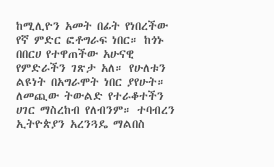ከሚሊዮን አመት በፊት የነበረችው የኛ ምድር ፎቶግራፍ ነበር። ከጎኑ በበርሀ የተዋጠችው አሁናዊ የምድራችን ገጽታ አለ። የሁለቱን ልዩነት በአግራሞት ነበር ያየሁት። ለመጪው ትውልድ የተራቆተችን ሀገር ማስረከብ የለብንም። ተባብረን ኢትዮጵያን አረንጓዴ ማልበስ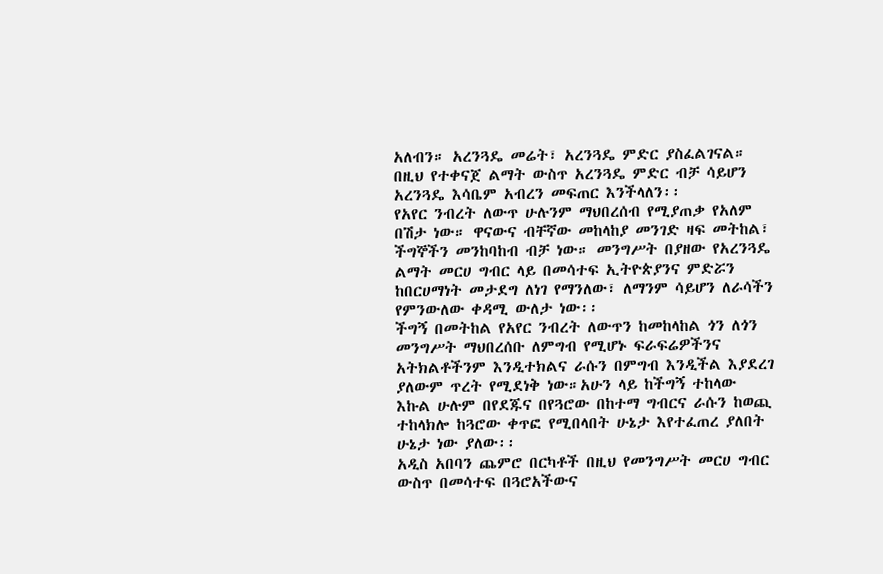አለብን። አረንጓዴ መሬት፣ አረንጓዴ ምድር ያስፈልገናል። በዚህ የተቀናጀ ልማት ውስጥ አረንጓዴ ምድር ብቻ ሳይሆን አረንጓዴ እሳቤም አብረን መፍጠር እንችላለን፡፡
የአየር ንብረት ለውጥ ሁሉንም ማህበረሰብ የሚያጠቃ የአለም በሽታ ነው። ዋናውና ብቸኛው መከላከያ መንገድ ዛፍ መትከል፣ ችግኞችን መንከባከብ ብቻ ነው። መንግሥት በያዘው የአረንጓዴ ልማት መርሀ ግብር ላይ በመሳተፍ ኢትዮጵያንና ምድሯን ከበርሀማነት መታደግ ለነገ የማንለው፣ ለማንም ሳይሆን ለራሳችን የምንውለው ቀዳሚ ውለታ ነው፡፡
ችግኝ በመትከል የአየር ንብረት ለውጥን ከመከላከል ጎን ለጎን መንግሥት ማህበረሰቡ ለምግብ የሚሆኑ ፍራፍሬዎችንና አትክልቶችንም እንዲተክልና ራሱን በምግብ እንዲችል እያደረገ ያለውም ጥረት የሚደነቅ ነው።አሁን ላይ ከችግኝ ተከላው እኩል ሁሉም በየደጁና በየጓሮው በከተማ ግብርና ራሱን ከወጪ ተከላክሎ ከጓሮው ቀጥፎ የሚበላበት ሁኔታ እየተፈጠረ ያለበት ሁኔታ ነው ያለው፡፡
አዲስ አበባን ጨምሮ በርካቶች በዚህ የመንግሥት መርሀ ግብር ውስጥ በመሳተፍ በጓሮአችውና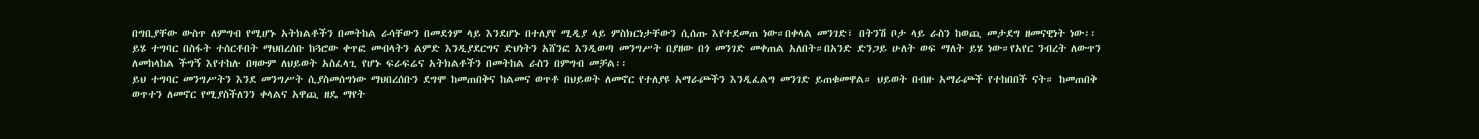በግቢያቸው ውስጥ ለምግብ የሚሆኑ አትክልቶችን በመትከል ራሳቸውን በመደጎም ላይ እንደሆኑ በተለያየ ሚዲያ ላይ ምስክርነታቸውን ሲሰጡ እየተደመጠ ነው።በቀላል መንገድ፣ በትንሽ ቦታ ላይ ራስን ከወጪ መታደግ ዘመናዊነት ነው፡፡
ይሄ ተግባር በስፋት ተሰርቶበት ማህበረሰቡ ከጓሮው ቀጥፎ መብላትን ልምድ እንዲያደርግና ድህነትን አሸንፎ እንዲወጣ መንግሥት በያዘው በጎ መንገድ መቀጠል አለበት።በአንድ ድንጋይ ሁለት ወፍ ማለት ይሄ ነው።የአየር ንብረት ለውጥን ለመከላከል ችግኝ እየተከሉ በዛውም ለህይወት አስፈላጊ የሆኑ ፍራፍሬና አትክልቶችን በመትከል ራስን በምግብ መቻል፡፡
ይህ ተግባር መንግሥትን እንደ መንግሥት ሲያስመሰግነው ማህበረሰቡን ደግሞ ከመጠበቅና ከልመና ወጥቶ በህይወት ለመኖር የተለያዩ አማራጮችን እንዲፈልግ መንገድ ይጠቁመዋል። ህይወት በብዙ አማራጮች የተከበበች ናት። ከመጠበቅ ወጥተን ለመኖር የሚያስችለንን ቀላልና አዋጪ ዘዴ ማየት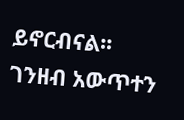ይኖርብናል፡፡
ገንዘብ አውጥተን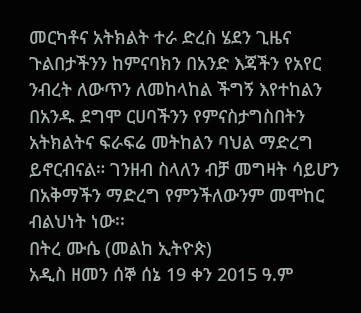መርካቶና አትክልት ተራ ድረስ ሄደን ጊዜና ጉልበታችንን ከምናባክን በአንድ እጃችን የአየር ንብረት ለውጥን ለመከላከል ችግኝ እየተከልን በአንዱ ደግሞ ርሀባችንን የምናስታግስበትን አትክልትና ፍራፍሬ መትከልን ባህል ማድረግ ይኖርብናል። ገንዘብ ስላለን ብቻ መግዛት ሳይሆን በአቅማችን ማድረግ የምንችለውንም መሞከር ብልህነት ነው፡፡
በትረ ሙሴ (መልከ ኢትዮጵ)
አዲስ ዘመን ሰኞ ሰኔ 19 ቀን 2015 ዓ.ም